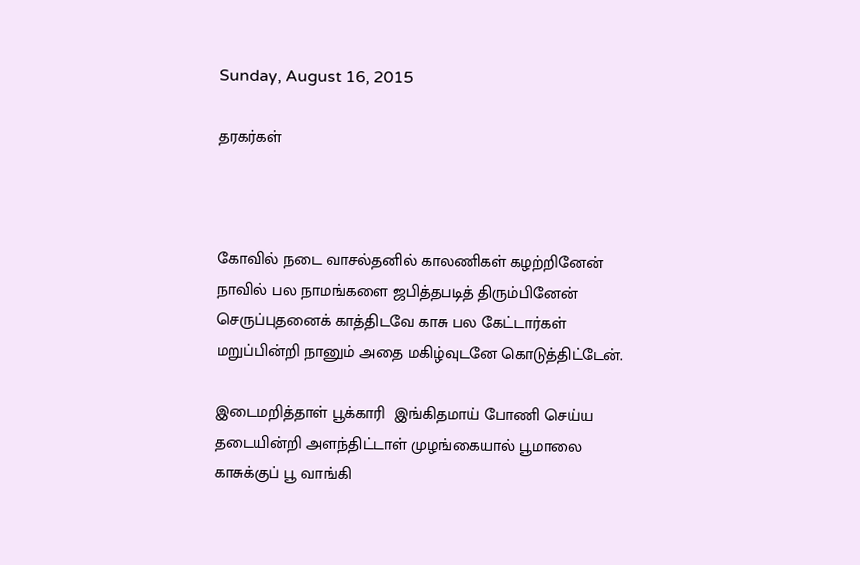Sunday, August 16, 2015

தரகர்கள்



கோவில் நடை வாசல்தனில் காலணிகள் கழற்றினேன்
நாவில் பல நாமங்களை ஜபித்தபடித் திரும்பினேன்
செருப்புதனைக் காத்திடவே காசு பல கேட்டார்கள்
மறுப்பின்றி நானும் அதை மகிழ்வுடனே கொடுத்திட்டேன்.

இடைமறித்தாள் பூக்காரி  இங்கிதமாய் போணி செய்ய
தடையின்றி அளந்திட்டாள் முழங்கையால் பூமாலை
காசுக்குப் பூ வாங்கி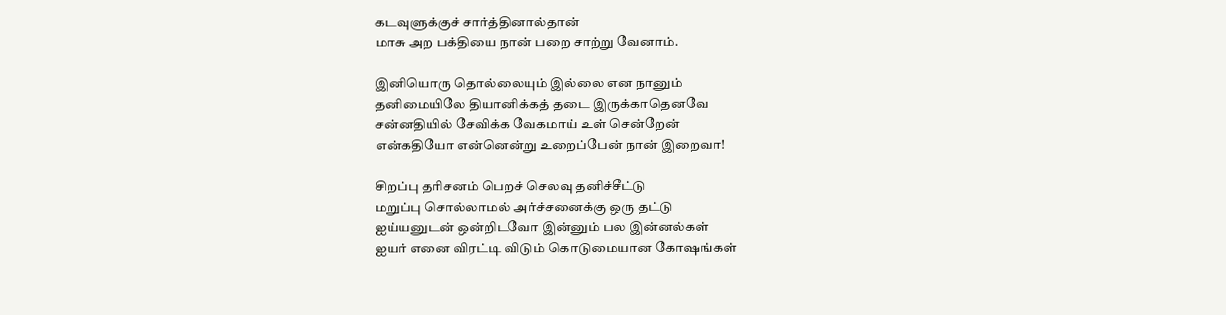கடவுளுக்குச் சார்த்தினால்தான்
மாசு அற பக்தியை நான் பறை சாற்று வேனாம்.

இனியொரு தொல்லையும் இல்லை என நானும்
தனிமையிலே தியானிக்கத் தடை இருக்காதெனவே
சன்னதியில் சேவிக்க வேகமாய் உள் சென்றேன்
என்கதியோ என்னென்று உறைப்பேன் நான் இறைவா!

சிறப்பு தரிசனம் பெறச் செலவு தனிச்சீட்டு
மறுப்பு சொல்லாமல் அர்ச்சனைக்கு ஒரு தட்டு
ஐய்யனுடன் ஒன்றிடவோ இன்னும் பல இன்னல்கள்
ஐயர் எனை விரட்டி விடும் கொடுமையான கோஷங்கள்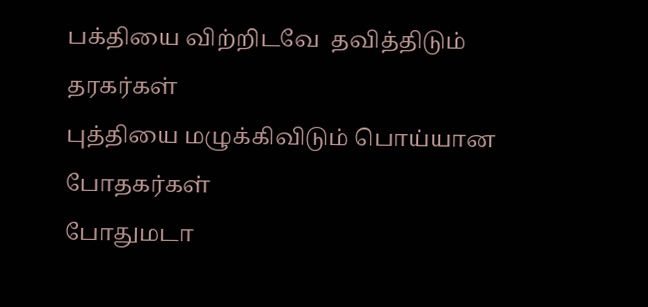பக்தியை விற்றிடவே  தவித்திடும் தரகர்கள்
புத்தியை மழுக்கிவிடும் பொய்யான போதகர்கள்
போதுமடா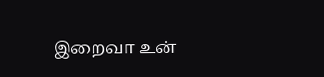இறைவா உன்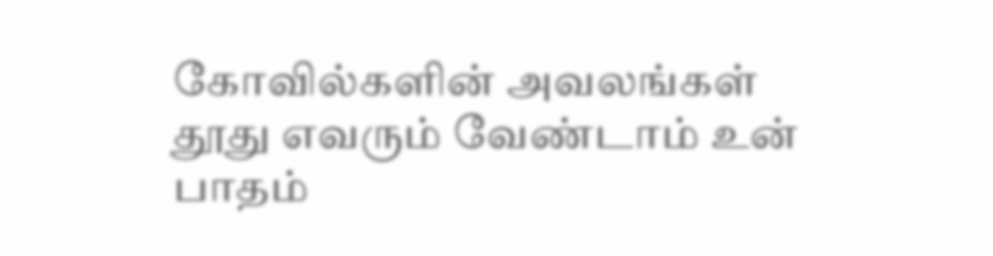கோவில்களின் அவலங்கள்
தூது எவரும் வேண்டாம் உன் பாதம்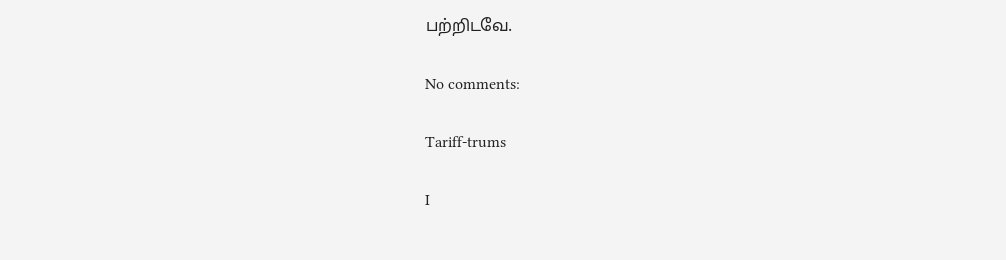பற்றிடவே.

No comments:

Tariff-trums

I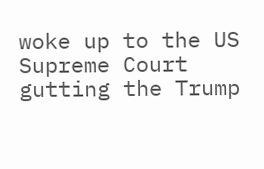woke up to the US Supreme Court gutting the Trump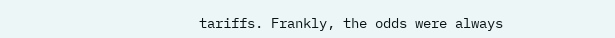tariffs. Frankly, the odds were always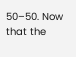50–50. Now that the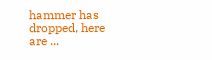hammer has dropped, here are ...